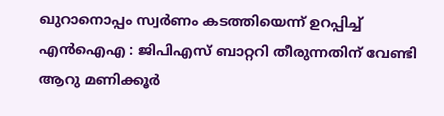ഖുറാനൊപ്പം സ്വര്‍ണം കടത്തിയെന്ന് ഉറപ്പിച്ച് എന്‍ഐഎ : ജിപിഎസ് ബാറ്ററി തീരുന്നതിന് വേണ്ടി ആറു മണിക്കൂര്‍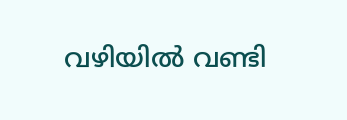വഴിയില്‍ വണ്ടി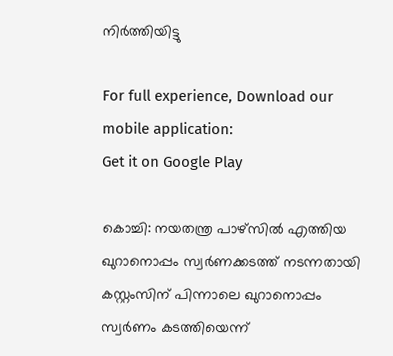നിര്‍ത്തിയിട്ടു

For full experience, Download our mobile application:
Get it on Google Play

കൊച്ചി: നയതന്ത്ര പാഴ്സില്‍ എത്തിയ ഖുറാനൊപ്പം സ്വര്‍ണക്കടത്ത് നടന്നതായി കസ്റ്റംസിന് പിന്നാലെ ഖുറാനൊപ്പം സ്വര്‍ണം കടത്തിയെന്ന്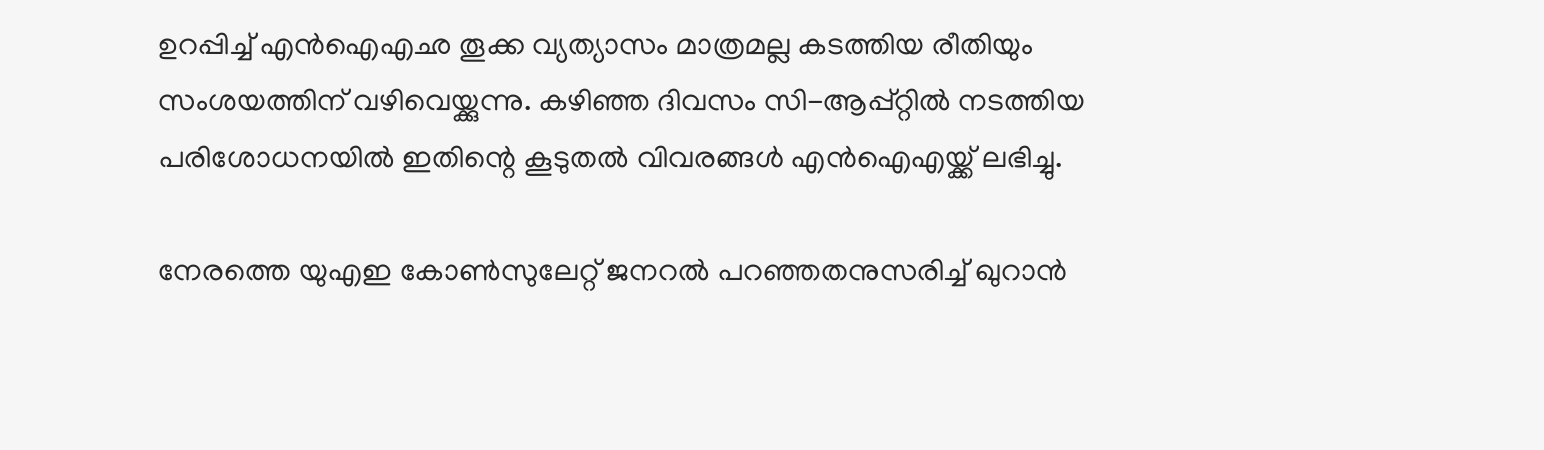ഉറപ്പിച്ച് എന്‍ഐഎഛ തൂക്ക വ്യത്യാസം മാത്രമല്ല കടത്തിയ രീതിയും സംശയത്തിന് വഴിവെയ്ക്കുന്നു. കഴിഞ്ഞ ദിവസം സി-ആപ്പ്റ്റില്‍ നടത്തിയ പരിശോധനയില്‍ ഇതിന്റെ കൂടുതല്‍ വിവരങ്ങള്‍ എന്‍ഐഎയ്ക്ക് ലഭിച്ചു.

നേരത്തെ യുഎഇ കോണ്‍സുലേറ്റ് ജനറല്‍ പറഞ്ഞതനുസരിച്ച് ഖുറാന്‍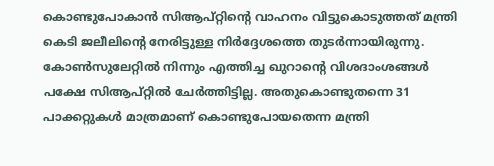കൊണ്ടുപോകാന്‍ സിആപ്റ്റിന്റെ വാഹനം വിട്ടുകൊടുത്തത് മന്ത്രി കെടി ജലീലിന്റെ നേരിട്ടുള്ള നിര്‍ദ്ദേശത്തെ തുടര്‍ന്നായിരുന്നു. കോണ്‍സുലേറ്റില്‍ നിന്നും എത്തിച്ച ഖുറാന്റെ വിശദാംശങ്ങള്‍ പക്ഷേ സിആപ്റ്റില്‍ ചേര്‍ത്തിട്ടില്ല. അതുകൊണ്ടുതന്നെ 31 പാക്കറ്റുകള്‍ മാത്രമാണ് കൊണ്ടുപോയതെന്ന മന്ത്രി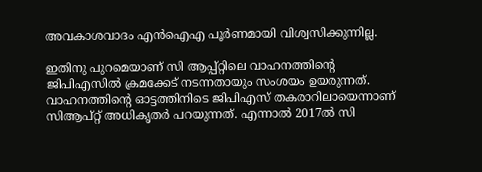അവകാശവാദം എന്‍ഐഎ പൂര്‍ണമായി വിശ്വസിക്കുന്നില്ല.

ഇതിനു പുറമെയാണ് സി ആപ്പ്റ്റിലെ വാഹനത്തിന്റെ ജിപിഎസില്‍ ക്രമക്കേട് നടന്നതായും സംശയം ഉയരുന്നത്. വാഹനത്തിന്റെ ഓട്ടത്തിനിടെ ജിപിഎസ് തകരാറിലായെന്നാണ് സിആപ്റ്റ് അധികൃതര്‍ പറയുന്നത്. എന്നാല്‍ 2017ല്‍ സി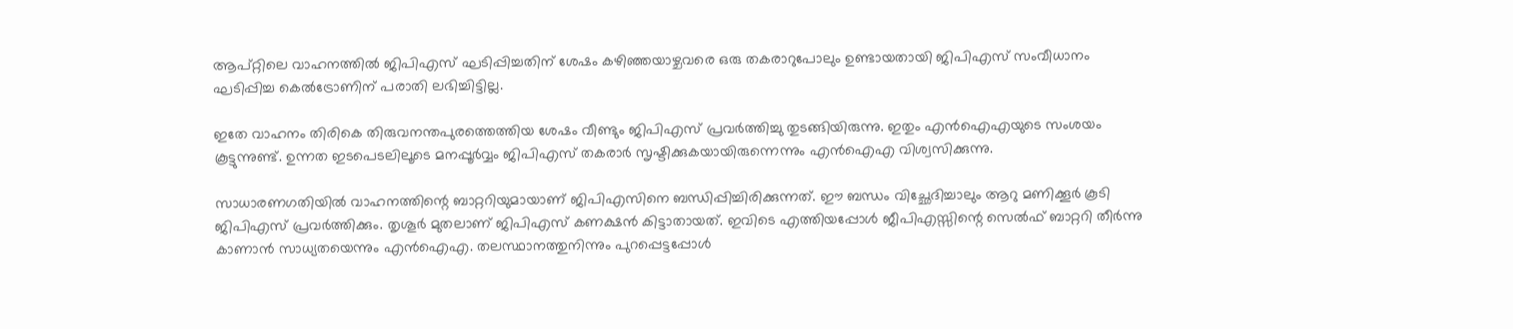ആപ്റ്റിലെ വാഹനത്തില്‍ ജിപിഎസ് ഘടിപ്പിച്ചതിന് ശേഷം കഴിഞ്ഞയാഴ്ചവരെ ഒരു തകരാറുപോലും ഉണ്ടായതായി ജിപിഎസ് സംവീധാനം ഘടിപ്പിച്ച കെല്‍ട്രോണിന് പരാതി ലഭിച്ചിട്ടില്ല.

ഇതേ വാഹനം തിരികെ തിരുവനന്തപുരത്തെത്തിയ ശേഷം വീണ്ടും ജിപിഎസ് പ്രവര്‍ത്തിച്ചു തുടങ്ങിയിരുന്നു. ഇതും എന്‍ഐഎയുടെ സംശയം കൂട്ടുന്നുണ്ട്. ഉന്നത ഇടപെടലിലൂടെ മനപ്പൂര്‍വ്വം ജിപിഎസ് തകരാര്‍ സൃഷ്ടിക്കുകയായിരുന്നെന്നും എന്‍ഐഎ വിശ്വസിക്കുന്നു.

സാധാരണഗതിയില്‍ വാഹനത്തിന്റെ ബാറ്ററിയുമായാണ് ജിപിഎസിനെ ബന്ധിപ്പിച്ചിരിക്കുന്നത്. ഈ ബന്ധം വിച്ഛേദിച്ചാലും ആറു മണിക്കൂര്‍ കൂടി ജിപിഎസ് പ്രവര്‍ത്തിക്കും. തൃശൂര്‍ മുതലാണ് ജിപിഎസ് കണക്ഷന്‍ കിട്ടാതായത്. ഇവിടെ എത്തിയപ്പോള്‍ ജീപിഎസ്സിന്റെ സെല്‍ഫ് ബാറ്ററി തീര്‍ന്നു കാണാന്‍ സാധ്യതയെന്നും എന്‍ഐഎ. തലസ്ഥാനത്തുനിന്നും പുറപ്പെട്ടപ്പോള്‍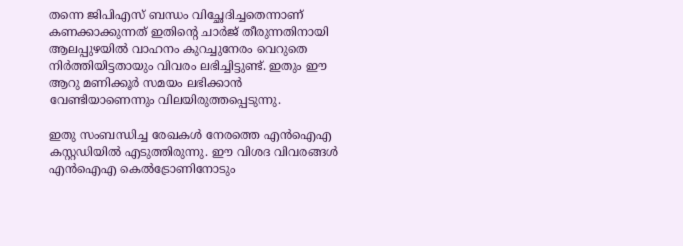തന്നെ ജിപിഎസ് ബന്ധം വിച്ഛേദിച്ചതെന്നാണ് കണക്കാക്കുന്നത് ഇതിന്റെ ചാര്‍ജ് തീരുന്നതിനായി ആലപ്പുഴയില്‍ വാഹനം കുറച്ചുനേരം വെറുതെ നിര്‍ത്തിയിട്ടതായും വിവരം ലഭിച്ചിട്ടുണ്ട്. ഇതും ഈ ആറു മണിക്കൂര്‍ സമയം ലഭിക്കാന്‍ വേണ്ടിയാണെന്നും വിലയിരുത്തപ്പെടുന്നു.

ഇതു സംബന്ധിച്ച രേഖകള്‍ നേരത്തെ എന്‍ഐഎ കസ്റ്റഡിയില്‍ എടുത്തിരുന്നു. ഈ വിശദ വിവരങ്ങള്‍ എന്‍ഐഎ കെല്‍ട്രോണിനോടും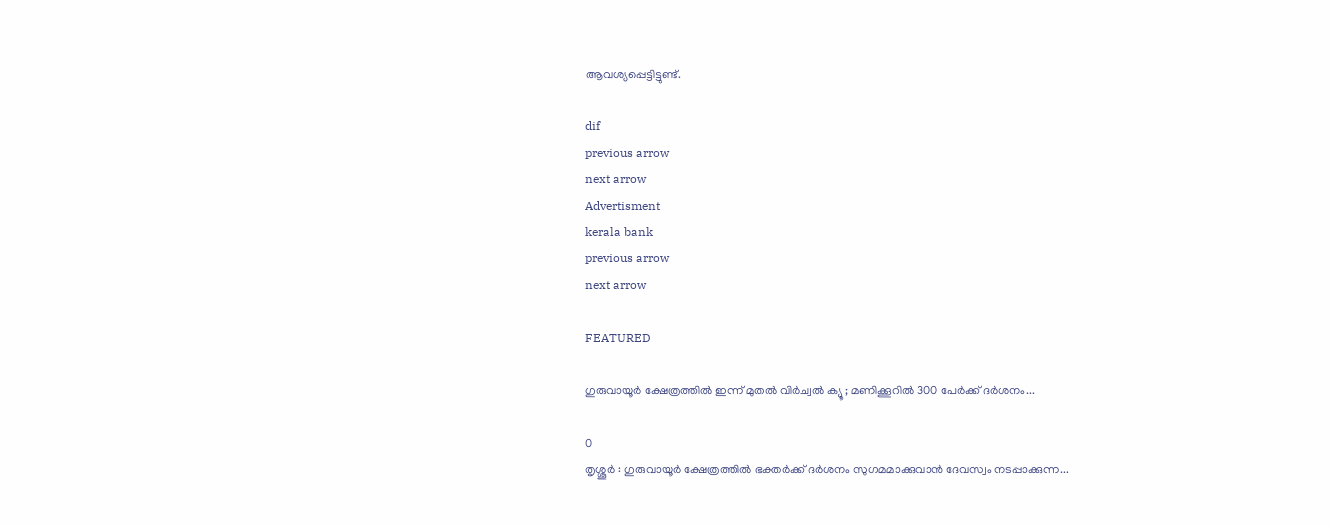ആവശ്യപ്പെട്ടിട്ടുണ്ട്.

dif
previous arrow
next arrow
Advertisment
kerala bank
previous arrow
next arrow

FEATURED

ഗുരുവായൂർ ക്ഷേത്രത്തിൽ ഇന്ന് മുതൽ വിർച്വൽ ക്യൂ ; മണിക്കൂറിൽ 300 പേർക്ക് ദർശനം...

0
തൃശ്ശൂർ : ഗുരുവായൂർ ക്ഷേത്രത്തിൽ ഭക്തർക്ക് ദർശനം സുഗമമാക്കുവാൻ ദേവസ്വം നടപ്പാക്കുന്ന...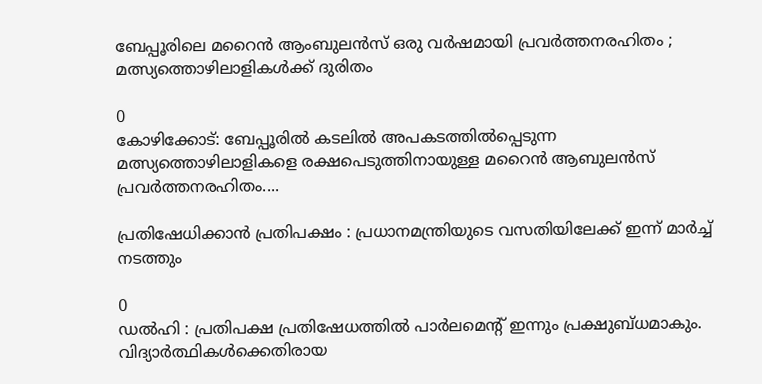ബേപ്പൂരിലെ മറൈൻ ആംബുലൻസ് ഒരു വർഷമായി പ്രവർത്തനരഹിതം ; മത്സ്യത്തൊഴിലാളികൾക്ക് ദുരിതം

0
കോഴിക്കോട്: ബേപ്പൂരിൽ കടലിൽ അപകടത്തിൽപ്പെടുന്ന മത്സ്യത്തൊഴിലാളികളെ രക്ഷപെടുത്തിനായുള്ള മറൈൻ ആബുലൻസ് പ്രവർത്തനരഹിതം....

പ്രതിഷേധിക്കാൻ പ്രതിപക്ഷം : പ്രധാനമന്ത്രിയുടെ വസതിയിലേക്ക് ഇന്ന് മാർച്ച് നടത്തും

0
ഡൽഹി : പ്രതിപക്ഷ പ്രതിഷേധത്തിൽ പാർലമെന്റ് ഇന്നും പ്രക്ഷുബ്ധമാകും. വിദ്യാർത്ഥികൾക്കെതിരായ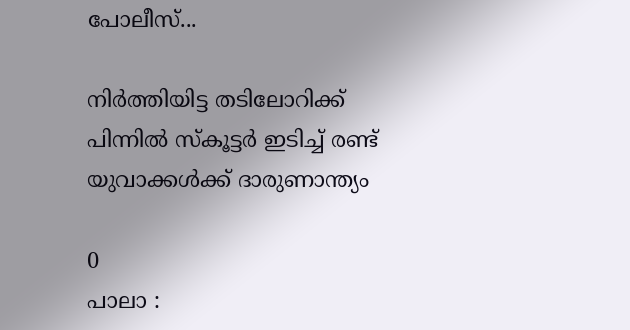പോലീസ്...

നിർത്തിയിട്ട തടിലോറിക്ക് പിന്നിൽ സ്‌കൂട്ടർ ഇടിച്ച് രണ്ട് യുവാക്കൾക്ക് ദാരുണാന്ത്യം

0
പാലാ :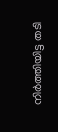നിർത്തിയിട്ട തടി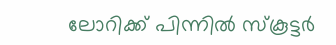ലോറിക്ക് പിന്നിൽ സ്‌കൂട്ടർ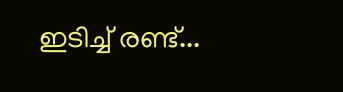ഇടിച്ച് രണ്ട്...